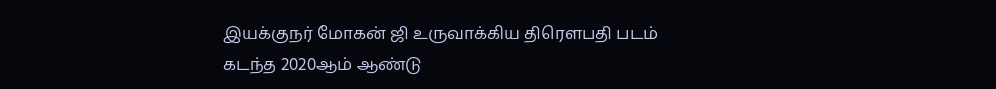இயக்குநர் மோகன் ஜி உருவாக்கிய திரௌபதி படம் கடந்த 2020ஆம் ஆண்டு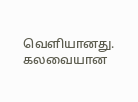வெளியானது. கலவையான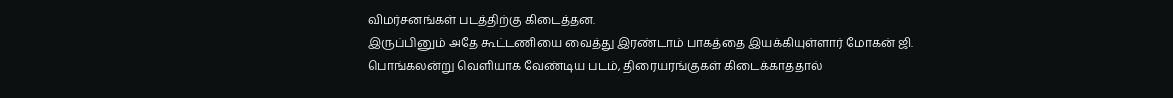விமர்சனங்கள் படத்திற்கு கிடைத்தன.
இருப்பினும் அதே கூட்டணியை வைத்து இரண்டாம் பாகத்தை இயக்கியுள்ளார் மோகன் ஜி. பொங்கலன்று வெளியாக வேண்டிய படம், திரையரங்குகள் கிடைக்காததால்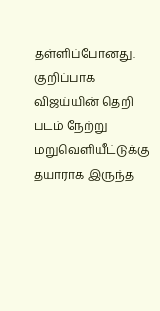தள்ளிப்போனது.
குறிப்பாக விஜய்யின் தெறி படம் நேற்று மறுவெளியீட்டுக்கு தயாராக இருந்த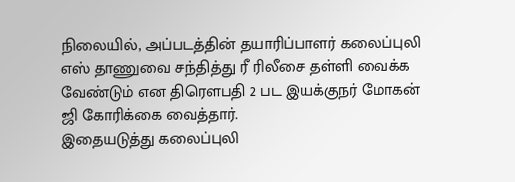நிலையில், அப்படத்தின் தயாரிப்பாளர் கலைப்புலி எஸ் தாணுவை சந்தித்து ரீ ரிலீசை தள்ளி வைக்க வேண்டும் என திரௌபதி 2 பட இயக்குநர் மோகன் ஜி கோரிக்கை வைத்தார்.
இதையடுத்து கலைப்புலி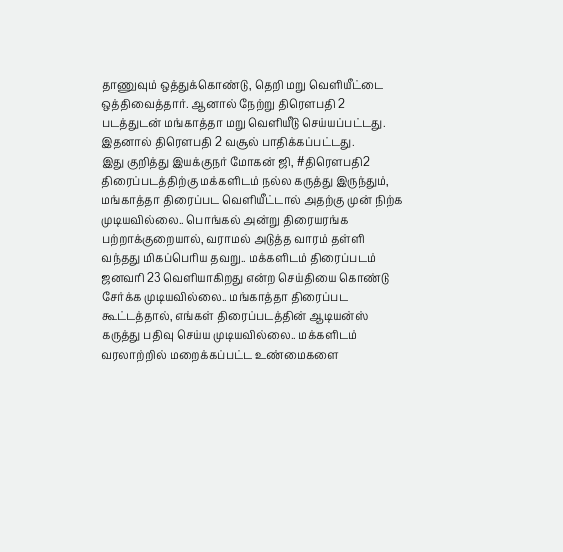தாணுவும் ஒத்துக்கொண்டு, தெறி மறு வெளியீட்டை ஒத்திவைத்தார். ஆனால் நேற்று திரௌபதி 2 படத்துடன் மங்காத்தா மறு வெளியீடு செய்யப்பட்டது. இதனால் திரௌபதி 2 வசூல் பாதிக்கப்பட்டது.
இது குறித்து இயக்குநர் மோகன் ஜி, #திரெளபதி2 திரைப்படத்திற்கு மக்களிடம் நல்ல கருத்து இருந்தும், மங்காத்தா திரைப்பட வெளியீட்டால் அதற்கு முன் நிற்க முடியவில்லை.. பொங்கல் அன்று திரையரங்க பற்றாக்குறையால், வராமல் அடுத்த வாரம் தள்ளி வந்தது மிகப்பெரிய தவறு.. மக்களிடம் திரைப்படம் ஜனவரி 23 வெளியாகிறது என்ற செய்தியை கொண்டு சேர்க்க முடியவில்லை.. மங்காத்தா திரைப்பட கூட்டத்தால், எங்கள் திரைப்படத்தின் ஆடியன்ஸ் கருத்து பதிவு செய்ய முடியவில்லை.. மக்களிடம் வரலாற்றில் மறைக்கப்பட்ட உண்மைகளை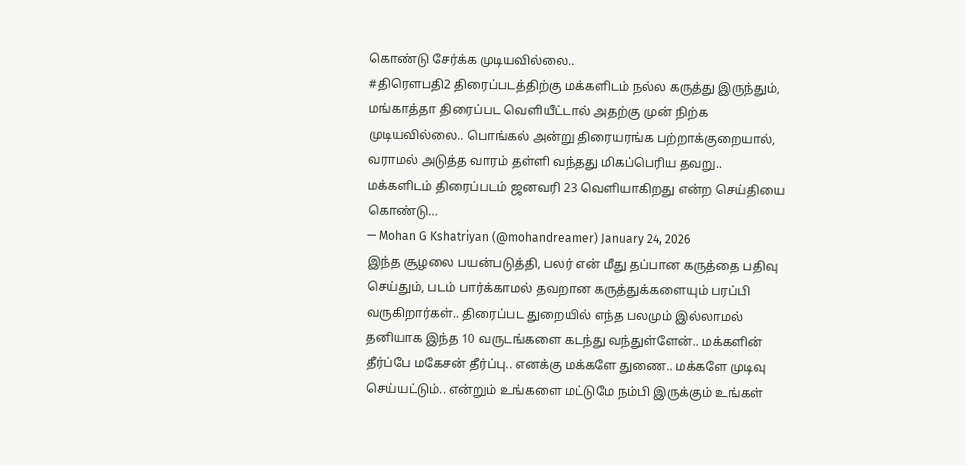கொண்டு சேர்க்க முடியவில்லை..
#திரெளபதி2 திரைப்படத்திற்கு மக்களிடம் நல்ல கருத்து இருந்தும், மங்காத்தா திரைப்பட வெளியீட்டால் அதற்கு முன் நிற்க முடியவில்லை.. பொங்கல் அன்று திரையரங்க பற்றாக்குறையால், வராமல் அடுத்த வாரம் தள்ளி வந்தது மிகப்பெரிய தவறு.. மக்களிடம் திரைப்படம் ஜனவரி 23 வெளியாகிறது என்ற செய்தியை கொண்டு…
— Mohan G Kshatriyan (@mohandreamer) January 24, 2026
இந்த சூழலை பயன்படுத்தி, பலர் என் மீது தப்பான கருத்தை பதிவு செய்தும், படம் பார்க்காமல் தவறான கருத்துக்களையும் பரப்பி வருகிறார்கள்.. திரைப்பட துறையில் எந்த பலமும் இல்லாமல் தனியாக இந்த 10 வருடங்களை கடந்து வந்துள்ளேன்.. மக்களின் தீர்ப்பே மகேசன் தீர்ப்பு.. எனக்கு மக்களே துணை.. மக்களே முடிவு செய்யட்டும்.. என்றும் உங்களை மட்டுமே நம்பி இருக்கும் உங்கள்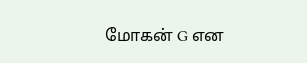மோகன் G என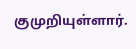குமுறியுள்ளார்.